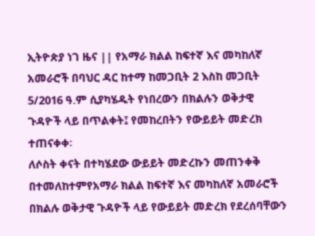ኢትዮጵያ ነገ ዜና || የአማራ ክልል ከፍተኛ እና መካከለኛ አመራሮች በባህር ዳር ከተማ ከመጋቢት 2 እስከ መጋቢት 5/2016 ዓ.ም ሲያካሄዱት የነበረውን በክልሉን ወቅታዊ ጉዳዮች ላይ በጥልቀት፤ የመከረበትን የውይይት መድረክ ተጠናቀቀ፡
ለሶስት ቀናት በተካሄደው ውይይት መድረኩን መጠንቀቅ በተመለከተምየአማራ ክልል ከፍተኛ እና መካከለኛ አመራሮች በክልሉ ወቅታዊ ጉዳዮች ላይ የውይይት መድረክ የደረሰባቸውን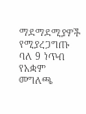ማደማደሚያዎች የሚያረጋግጡ ባለ 9 ነጥብ የአቋም መግለጫ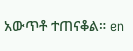አውጥቶ ተጠናቆል። en